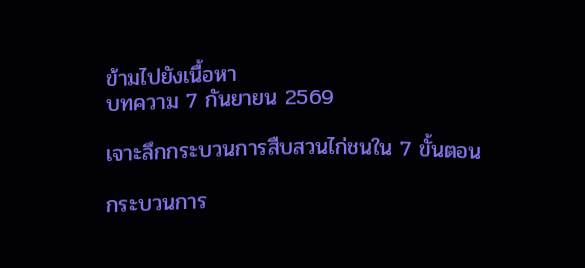ข้ามไปยังเนื้อหา
บทความ 7 กันยายน 2569

เจาะลึกกระบวนการสืบสวนไก่ชนใน 7 ขั้นตอน

กระบวนการ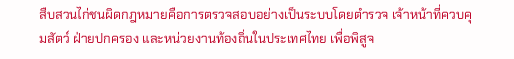สืบสวนไก่ชนผิดกฎหมายคือการตรวจสอบอย่างเป็นระบบโดยตำรวจ เจ้าหน้าที่ควบคุมสัตว์ ฝ่ายปกครอง และหน่วยงานท้องถิ่นในประเทศไทย เพื่อพิสูจ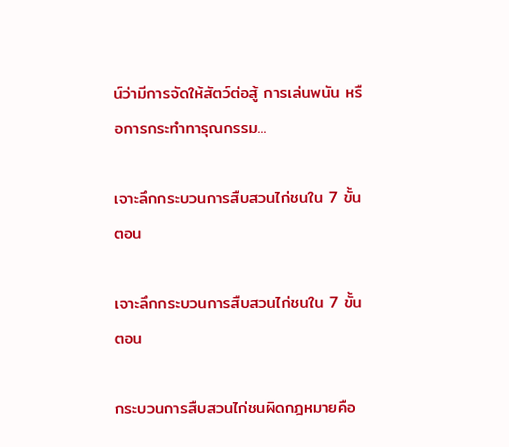น์ว่ามีการจัดให้สัตว์ต่อสู้ การเล่นพนัน หรือการกระทำทารุณกรรม...

เจาะลึกกระบวนการสืบสวนไก่ชนใน 7 ขั้นตอน

เจาะลึกกระบวนการสืบสวนไก่ชนใน 7 ขั้นตอน

กระบวนการสืบสวนไก่ชนผิดกฎหมายคือ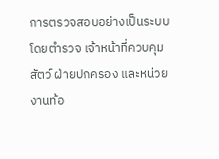การตรวจสอบอย่างเป็นระบบโดยตำรวจ เจ้าหน้าที่ควบคุมสัตว์ ฝ่ายปกครอง และหน่วยงานท้อ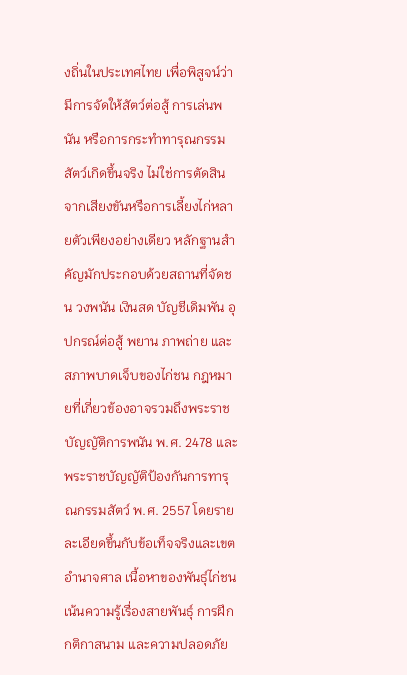งถิ่นในประเทศไทย เพื่อพิสูจน์ว่ามีการจัดให้สัตว์ต่อสู้ การเล่นพนัน หรือการกระทำทารุณกรรมสัตว์เกิดขึ้นจริง ไม่ใช่การตัดสินจากเสียงขันหรือการเลี้ยงไก่หลายตัวเพียงอย่างเดียว หลักฐานสำคัญมักประกอบด้วยสถานที่จัดชน วงพนัน เงินสด บัญชีเดิมพัน อุปกรณ์ต่อสู้ พยาน ภาพถ่าย และสภาพบาดเจ็บของไก่ชน กฎหมายที่เกี่ยวข้องอาจรวมถึงพระราชบัญญัติการพนัน พ.ศ. 2478 และพระราชบัญญัติป้องกันการทารุณกรรมสัตว์ พ.ศ. 2557 โดยรายละเอียดขึ้นกับข้อเท็จจริงและเขตอำนาจศาล เนื้อหาของพันธุ์ไก่ชนเน้นความรู้เรื่องสายพันธุ์ การฝึก กติกาสนาม และความปลอดภัย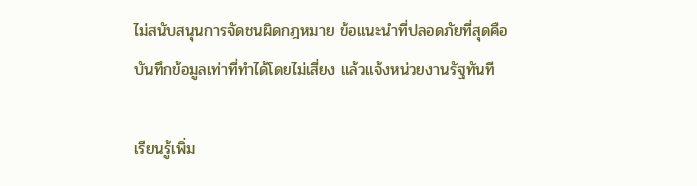ไม่สนับสนุนการจัดชนผิดกฎหมาย ข้อแนะนำที่ปลอดภัยที่สุดคือบันทึกข้อมูลเท่าที่ทำได้โดยไม่เสี่ยง แล้วแจ้งหน่วยงานรัฐทันที

เรียนรู้เพิ่ม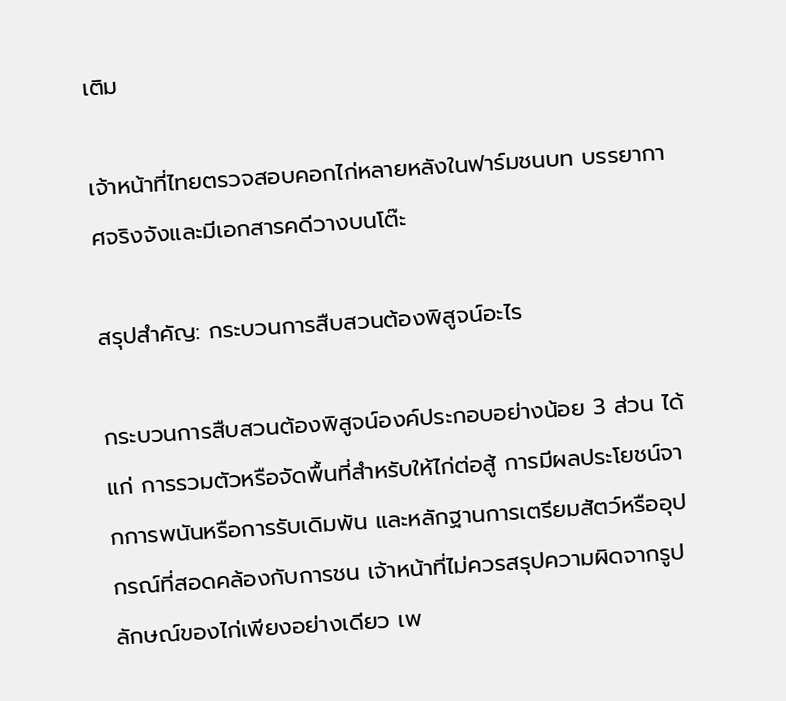เติม

เจ้าหน้าที่ไทยตรวจสอบคอกไก่หลายหลังในฟาร์มชนบท บรรยากาศจริงจังและมีเอกสารคดีวางบนโต๊ะ

สรุปสำคัญ: กระบวนการสืบสวนต้องพิสูจน์อะไร

กระบวนการสืบสวนต้องพิสูจน์องค์ประกอบอย่างน้อย 3 ส่วน ได้แก่ การรวมตัวหรือจัดพื้นที่สำหรับให้ไก่ต่อสู้ การมีผลประโยชน์จากการพนันหรือการรับเดิมพัน และหลักฐานการเตรียมสัตว์หรืออุปกรณ์ที่สอดคล้องกับการชน เจ้าหน้าที่ไม่ควรสรุปความผิดจากรูปลักษณ์ของไก่เพียงอย่างเดียว เพ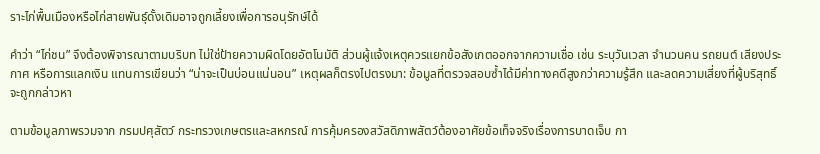ราะไก่พื้นเมืองหรือไก่สายพันธุ์ดั้งเดิมอาจถูกเลี้ยงเพื่อการอนุรักษ์ได้

คำว่า “ไก่ชน” จึงต้องพิจารณาตามบริบท ไม่ใช่ป้ายความผิดโดยอัตโนมัติ ส่วนผู้แจ้งเหตุควรแยกข้อสังเกตออกจากความเชื่อ เช่น ระบุวันเวลา จำนวนคน รถยนต์ เสียงประกาศ หรือการแลกเงิน แทนการเขียนว่า “น่าจะเป็นบ่อนแน่นอน” เหตุผลก็ตรงไปตรงมา: ข้อมูลที่ตรวจสอบซ้ำได้มีค่าทางคดีสูงกว่าความรู้สึก และลดความเสี่ยงที่ผู้บริสุทธิ์จะถูกกล่าวหา

ตามข้อมูลภาพรวมจาก กรมปศุสัตว์ กระทรวงเกษตรและสหกรณ์ การคุ้มครองสวัสดิภาพสัตว์ต้องอาศัยข้อเท็จจริงเรื่องการบาดเจ็บ กา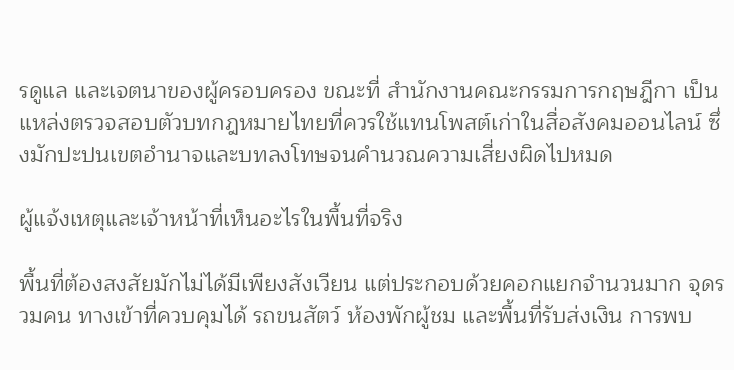รดูแล และเจตนาของผู้ครอบครอง ขณะที่ สำนักงานคณะกรรมการกฤษฎีกา เป็นแหล่งตรวจสอบตัวบทกฎหมายไทยที่ควรใช้แทนโพสต์เก่าในสื่อสังคมออนไลน์ ซึ่งมักปะปนเขตอำนาจและบทลงโทษจนคำนวณความเสี่ยงผิดไปหมด

ผู้แจ้งเหตุและเจ้าหน้าที่เห็นอะไรในพื้นที่จริง

พื้นที่ต้องสงสัยมักไม่ได้มีเพียงสังเวียน แต่ประกอบด้วยคอกแยกจำนวนมาก จุดรวมคน ทางเข้าที่ควบคุมได้ รถขนสัตว์ ห้องพักผู้ชม และพื้นที่รับส่งเงิน การพบ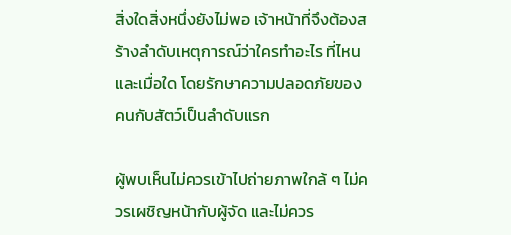สิ่งใดสิ่งหนึ่งยังไม่พอ เจ้าหน้าที่จึงต้องสร้างลำดับเหตุการณ์ว่าใครทำอะไร ที่ไหน และเมื่อใด โดยรักษาความปลอดภัยของคนกับสัตว์เป็นลำดับแรก

ผู้พบเห็นไม่ควรเข้าไปถ่ายภาพใกล้ ๆ ไม่ควรเผชิญหน้ากับผู้จัด และไม่ควร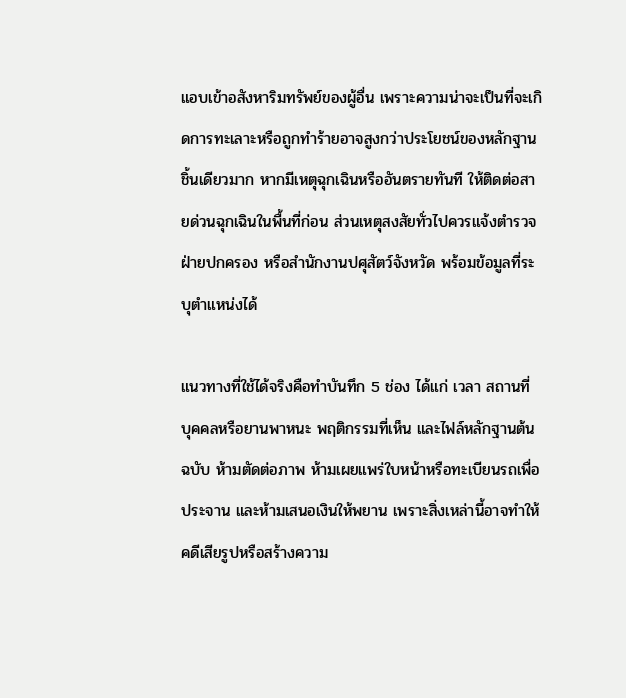แอบเข้าอสังหาริมทรัพย์ของผู้อื่น เพราะความน่าจะเป็นที่จะเกิดการทะเลาะหรือถูกทำร้ายอาจสูงกว่าประโยชน์ของหลักฐานชิ้นเดียวมาก หากมีเหตุฉุกเฉินหรืออันตรายทันที ให้ติดต่อสายด่วนฉุกเฉินในพื้นที่ก่อน ส่วนเหตุสงสัยทั่วไปควรแจ้งตำรวจ ฝ่ายปกครอง หรือสำนักงานปศุสัตว์จังหวัด พร้อมข้อมูลที่ระบุตำแหน่งได้

แนวทางที่ใช้ได้จริงคือทำบันทึก 5 ช่อง ได้แก่ เวลา สถานที่ บุคคลหรือยานพาหนะ พฤติกรรมที่เห็น และไฟล์หลักฐานต้นฉบับ ห้ามตัดต่อภาพ ห้ามเผยแพร่ใบหน้าหรือทะเบียนรถเพื่อประจาน และห้ามเสนอเงินให้พยาน เพราะสิ่งเหล่านี้อาจทำให้คดีเสียรูปหรือสร้างความ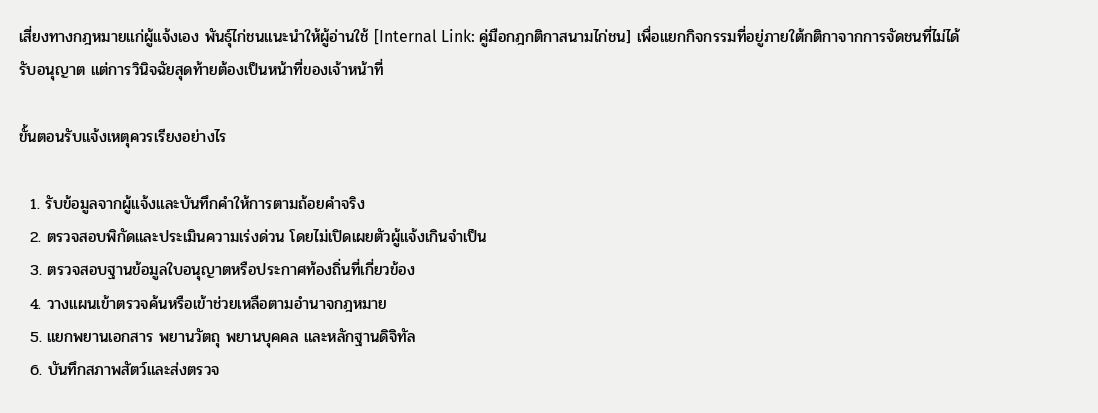เสี่ยงทางกฎหมายแก่ผู้แจ้งเอง พันธุ์ไก่ชนแนะนำให้ผู้อ่านใช้ [Internal Link: คู่มือกฎกติกาสนามไก่ชน] เพื่อแยกกิจกรรมที่อยู่ภายใต้กติกาจากการจัดชนที่ไม่ได้รับอนุญาต แต่การวินิจฉัยสุดท้ายต้องเป็นหน้าที่ของเจ้าหน้าที่

ขั้นตอนรับแจ้งเหตุควรเรียงอย่างไร

  1. รับข้อมูลจากผู้แจ้งและบันทึกคำให้การตามถ้อยคำจริง
  2. ตรวจสอบพิกัดและประเมินความเร่งด่วน โดยไม่เปิดเผยตัวผู้แจ้งเกินจำเป็น
  3. ตรวจสอบฐานข้อมูลใบอนุญาตหรือประกาศท้องถิ่นที่เกี่ยวข้อง
  4. วางแผนเข้าตรวจค้นหรือเข้าช่วยเหลือตามอำนาจกฎหมาย
  5. แยกพยานเอกสาร พยานวัตถุ พยานบุคคล และหลักฐานดิจิทัล
  6. บันทึกสภาพสัตว์และส่งตรวจ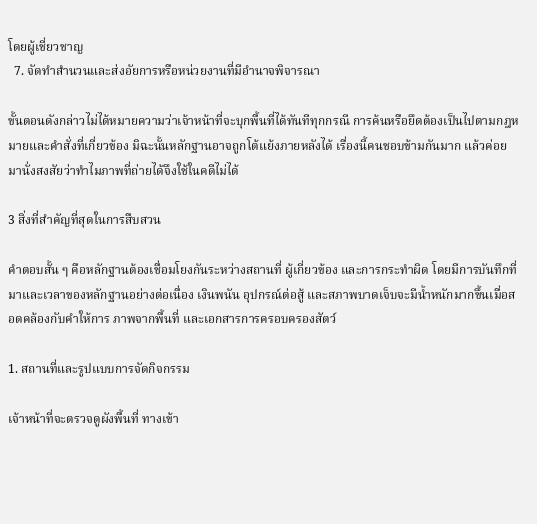โดยผู้เชี่ยวชาญ
  7. จัดทำสำนวนและส่งอัยการหรือหน่วยงานที่มีอำนาจพิจารณา

ขั้นตอนดังกล่าวไม่ได้หมายความว่าเจ้าหน้าที่จะบุกพื้นที่ได้ทันทีทุกกรณี การค้นหรือยึดต้องเป็นไปตามกฎหมายและคำสั่งที่เกี่ยวข้อง มิฉะนั้นหลักฐานอาจถูกโต้แย้งภายหลังได้ เรื่องนี้คนชอบข้ามกันมาก แล้วค่อยมานั่งสงสัยว่าทำไมภาพที่ถ่ายได้จึงใช้ในคดีไม่ได้

3 สิ่งที่สำคัญที่สุดในการสืบสวน

คำตอบสั้น ๆ คือหลักฐานต้องเชื่อมโยงกันระหว่างสถานที่ ผู้เกี่ยวข้อง และการกระทำผิด โดยมีการบันทึกที่มาและเวลาของหลักฐานอย่างต่อเนื่อง เงินพนัน อุปกรณ์ต่อสู้ และสภาพบาดเจ็บจะมีน้ำหนักมากขึ้นเมื่อสอดคล้องกับคำให้การ ภาพจากพื้นที่ และเอกสารการครอบครองสัตว์

1. สถานที่และรูปแบบการจัดกิจกรรม

เจ้าหน้าที่จะตรวจดูผังพื้นที่ ทางเข้า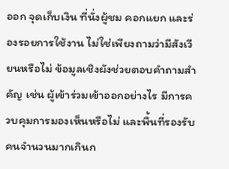ออก จุดเก็บเงิน ที่นั่งผู้ชม คอกแยก และร่องรอยการใช้งาน ไม่ใช่เพียงถามว่ามีสังเวียนหรือไม่ ข้อมูลเชิงผังช่วยตอบคำถามสำคัญ เช่น ผู้เข้าร่วมเข้าออกอย่างไร มีการควบคุมการมองเห็นหรือไม่ และพื้นที่รองรับคนจำนวนมากเกินก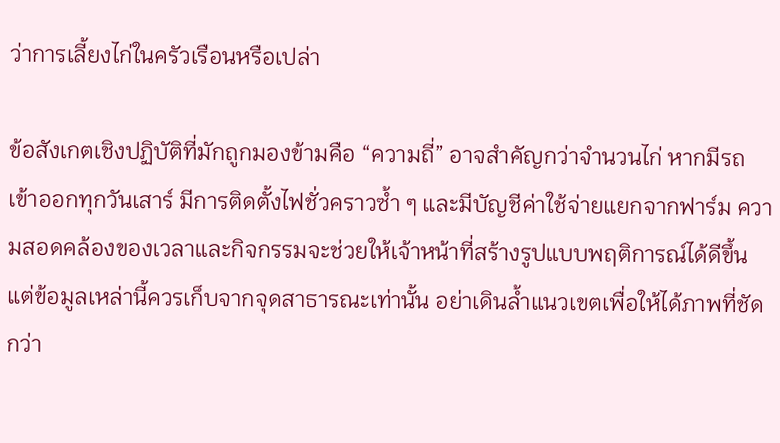ว่าการเลี้ยงไก่ในครัวเรือนหรือเปล่า

ข้อสังเกตเชิงปฏิบัติที่มักถูกมองข้ามคือ “ความถี่” อาจสำคัญกว่าจำนวนไก่ หากมีรถเข้าออกทุกวันเสาร์ มีการติดตั้งไฟชั่วคราวซ้ำ ๆ และมีบัญชีค่าใช้จ่ายแยกจากฟาร์ม ความสอดคล้องของเวลาและกิจกรรมจะช่วยให้เจ้าหน้าที่สร้างรูปแบบพฤติการณ์ได้ดีขึ้น แต่ข้อมูลเหล่านี้ควรเก็บจากจุดสาธารณะเท่านั้น อย่าเดินล้ำแนวเขตเพื่อให้ได้ภาพที่ชัดกว่า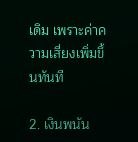เดิม เพราะค่าความเสี่ยงเพิ่มขึ้นทันที

2. เงินพนัน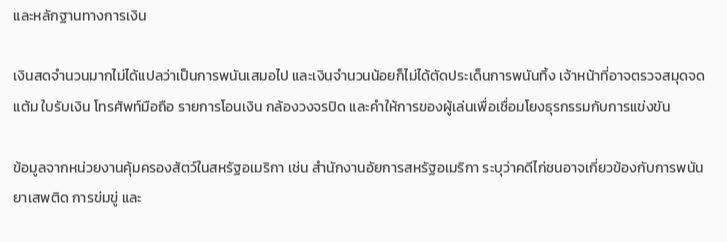และหลักฐานทางการเงิน

เงินสดจำนวนมากไม่ได้แปลว่าเป็นการพนันเสมอไป และเงินจำนวนน้อยก็ไม่ได้ตัดประเด็นการพนันทิ้ง เจ้าหน้าที่อาจตรวจสมุดจดแต้ม ใบรับเงิน โทรศัพท์มือถือ รายการโอนเงิน กล้องวงจรปิด และคำให้การของผู้เล่นเพื่อเชื่อมโยงธุรกรรมกับการแข่งขัน

ข้อมูลจากหน่วยงานคุ้มครองสัตว์ในสหรัฐอเมริกา เช่น สำนักงานอัยการสหรัฐอเมริกา ระบุว่าคดีไก่ชนอาจเกี่ยวข้องกับการพนัน ยาเสพติด การข่มขู่ และ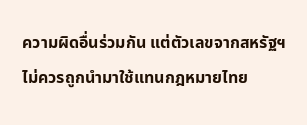ความผิดอื่นร่วมกัน แต่ตัวเลขจากสหรัฐฯ ไม่ควรถูกนำมาใช้แทนกฎหมายไทย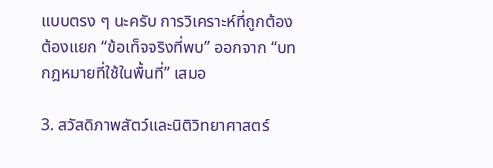แบบตรง ๆ นะครับ การวิเคราะห์ที่ถูกต้องต้องแยก “ข้อเท็จจริงที่พบ” ออกจาก “บทกฎหมายที่ใช้ในพื้นที่” เสมอ

3. สวัสดิภาพสัตว์และนิติวิทยาศาสตร์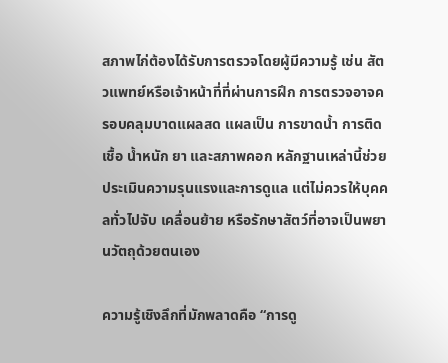สภาพไก่ต้องได้รับการตรวจโดยผู้มีความรู้ เช่น สัตวแพทย์หรือเจ้าหน้าที่ที่ผ่านการฝึก การตรวจอาจครอบคลุมบาดแผลสด แผลเป็น การขาดน้ำ การติดเชื้อ น้ำหนัก ยา และสภาพคอก หลักฐานเหล่านี้ช่วยประเมินความรุนแรงและการดูแล แต่ไม่ควรให้บุคคลทั่วไปจับ เคลื่อนย้าย หรือรักษาสัตว์ที่อาจเป็นพยานวัตถุด้วยตนเอง

ความรู้เชิงลึกที่มักพลาดคือ “การดู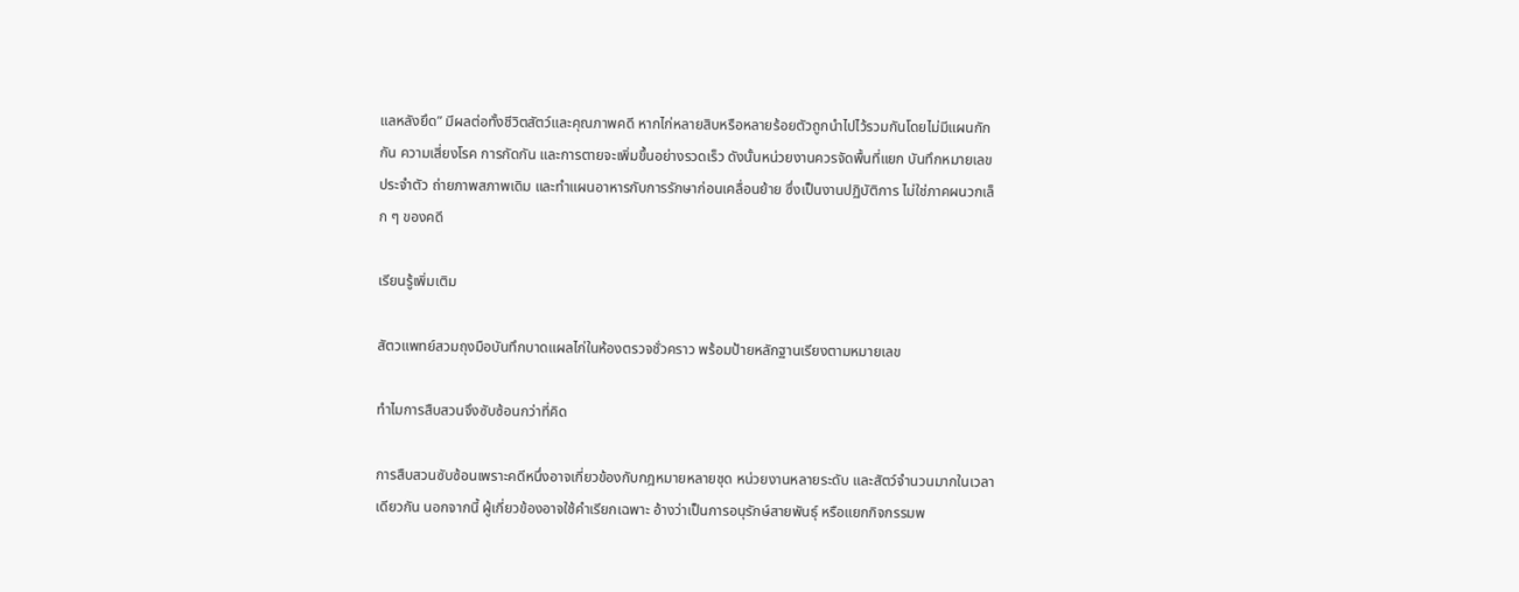แลหลังยึด” มีผลต่อทั้งชีวิตสัตว์และคุณภาพคดี หากไก่หลายสิบหรือหลายร้อยตัวถูกนำไปไว้รวมกันโดยไม่มีแผนกักกัน ความเสี่ยงโรค การกัดกัน และการตายจะเพิ่มขึ้นอย่างรวดเร็ว ดังนั้นหน่วยงานควรจัดพื้นที่แยก บันทึกหมายเลขประจำตัว ถ่ายภาพสภาพเดิม และทำแผนอาหารกับการรักษาก่อนเคลื่อนย้าย ซึ่งเป็นงานปฏิบัติการ ไม่ใช่ภาคผนวกเล็ก ๆ ของคดี

เรียนรู้เพิ่มเติม

สัตวแพทย์สวมถุงมือบันทึกบาดแผลไก่ในห้องตรวจชั่วคราว พร้อมป้ายหลักฐานเรียงตามหมายเลข

ทำไมการสืบสวนจึงซับซ้อนกว่าที่คิด

การสืบสวนซับซ้อนเพราะคดีหนึ่งอาจเกี่ยวข้องกับกฎหมายหลายชุด หน่วยงานหลายระดับ และสัตว์จำนวนมากในเวลาเดียวกัน นอกจากนี้ ผู้เกี่ยวข้องอาจใช้คำเรียกเฉพาะ อ้างว่าเป็นการอนุรักษ์สายพันธุ์ หรือแยกกิจกรรมพ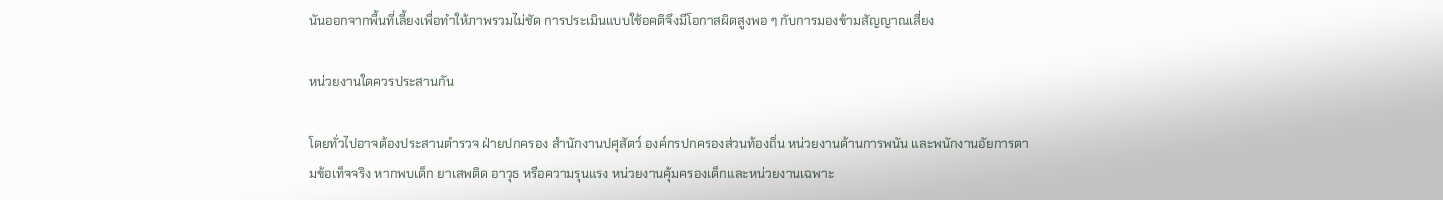นันออกจากพื้นที่เลี้ยงเพื่อทำให้ภาพรวมไม่ชัด การประเมินแบบใช้อคติจึงมีโอกาสผิดสูงพอ ๆ กับการมองข้ามสัญญาณเสี่ยง

หน่วยงานใดควรประสานกัน

โดยทั่วไปอาจต้องประสานตำรวจ ฝ่ายปกครอง สำนักงานปศุสัตว์ องค์กรปกครองส่วนท้องถิ่น หน่วยงานด้านการพนัน และพนักงานอัยการตามข้อเท็จจริง หากพบเด็ก ยาเสพติด อาวุธ หรือความรุนแรง หน่วยงานคุ้มครองเด็กและหน่วยงานเฉพาะ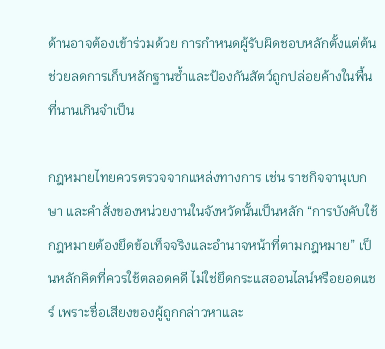ด้านอาจต้องเข้าร่วมด้วย การกำหนดผู้รับผิดชอบหลักตั้งแต่ต้นช่วยลดการเก็บหลักฐานซ้ำและป้องกันสัตว์ถูกปล่อยค้างในพื้นที่นานเกินจำเป็น

กฎหมายไทยควรตรวจจากแหล่งทางการ เช่น ราชกิจจานุเบกษา และคำสั่งของหน่วยงานในจังหวัดนั้นเป็นหลัก “การบังคับใช้กฎหมายต้องยึดข้อเท็จจริงและอำนาจหน้าที่ตามกฎหมาย” เป็นหลักคิดที่ควรใช้ตลอดคดี ไม่ใช่ยึดกระแสออนไลน์หรือยอดแชร์ เพราะชื่อเสียงของผู้ถูกกล่าวหาและ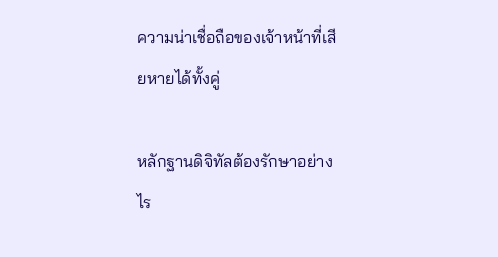ความน่าเชื่อถือของเจ้าหน้าที่เสียหายได้ทั้งคู่

หลักฐานดิจิทัลต้องรักษาอย่างไร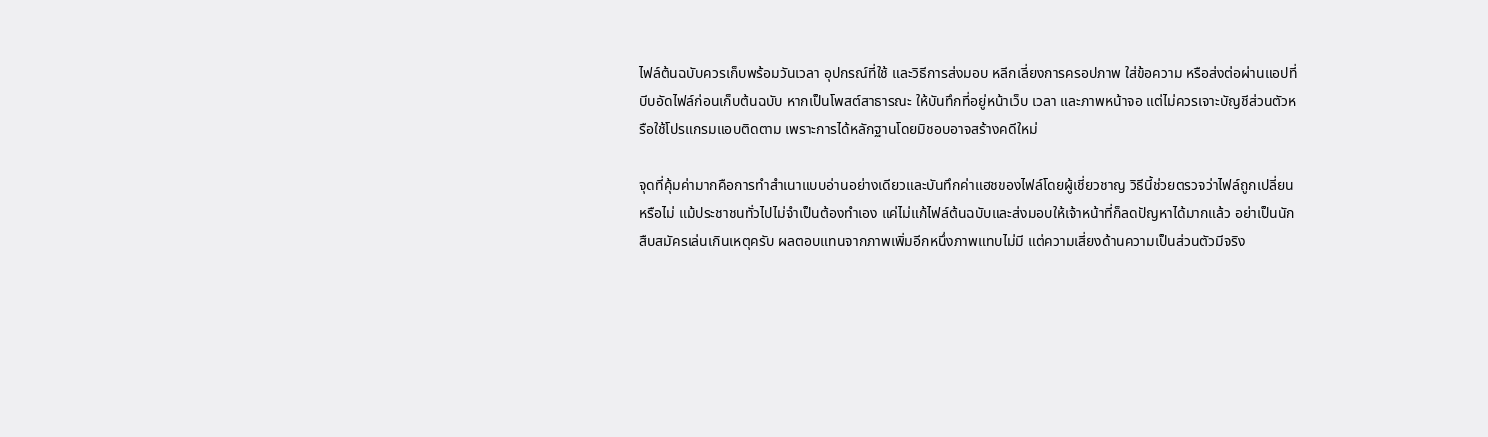ไฟล์ต้นฉบับควรเก็บพร้อมวันเวลา อุปกรณ์ที่ใช้ และวิธีการส่งมอบ หลีกเลี่ยงการครอปภาพ ใส่ข้อความ หรือส่งต่อผ่านแอปที่บีบอัดไฟล์ก่อนเก็บต้นฉบับ หากเป็นโพสต์สาธารณะ ให้บันทึกที่อยู่หน้าเว็บ เวลา และภาพหน้าจอ แต่ไม่ควรเจาะบัญชีส่วนตัวหรือใช้โปรแกรมแอบติดตาม เพราะการได้หลักฐานโดยมิชอบอาจสร้างคดีใหม่

จุดที่คุ้มค่ามากคือการทำสำเนาแบบอ่านอย่างเดียวและบันทึกค่าแฮชของไฟล์โดยผู้เชี่ยวชาญ วิธีนี้ช่วยตรวจว่าไฟล์ถูกเปลี่ยนหรือไม่ แม้ประชาชนทั่วไปไม่จำเป็นต้องทำเอง แค่ไม่แก้ไฟล์ต้นฉบับและส่งมอบให้เจ้าหน้าที่ก็ลดปัญหาได้มากแล้ว อย่าเป็นนักสืบสมัครเล่นเกินเหตุครับ ผลตอบแทนจากภาพเพิ่มอีกหนึ่งภาพแทบไม่มี แต่ความเสี่ยงด้านความเป็นส่วนตัวมีจริง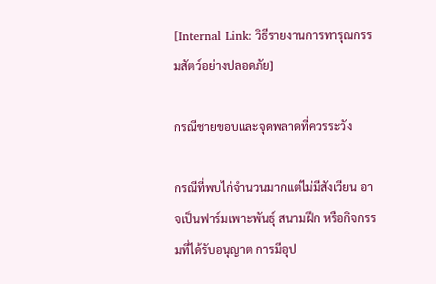[Internal Link: วิธีรายงานการทารุณกรรมสัตว์อย่างปลอดภัย]

กรณีชายขอบและจุดพลาดที่ควรระวัง

กรณีที่พบไก่จำนวนมากแต่ไม่มีสังเวียน อาจเป็นฟาร์มเพาะพันธุ์ สนามฝึก หรือกิจกรรมที่ได้รับอนุญาต การมีอุป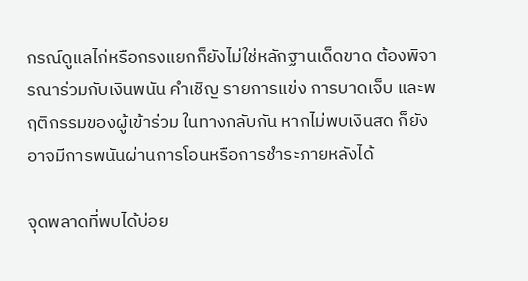กรณ์ดูแลไก่หรือกรงแยกก็ยังไม่ใช่หลักฐานเด็ดขาด ต้องพิจารณาร่วมกับเงินพนัน คำเชิญ รายการแข่ง การบาดเจ็บ และพฤติกรรมของผู้เข้าร่วม ในทางกลับกัน หากไม่พบเงินสด ก็ยังอาจมีการพนันผ่านการโอนหรือการชำระภายหลังได้

จุดพลาดที่พบได้บ่อย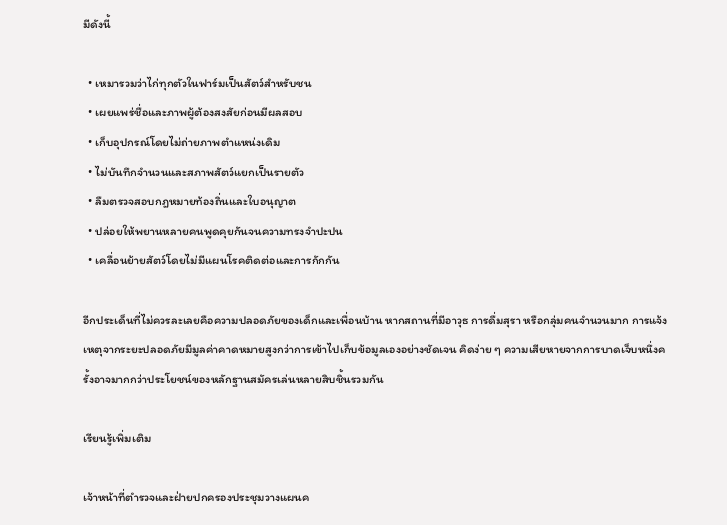มีดังนี้

  • เหมารวมว่าไก่ทุกตัวในฟาร์มเป็นสัตว์สำหรับชน
  • เผยแพร่ชื่อและภาพผู้ต้องสงสัยก่อนมีผลสอบ
  • เก็บอุปกรณ์โดยไม่ถ่ายภาพตำแหน่งเดิม
  • ไม่บันทึกจำนวนและสภาพสัตว์แยกเป็นรายตัว
  • ลืมตรวจสอบกฎหมายท้องถิ่นและใบอนุญาต
  • ปล่อยให้พยานหลายคนพูดคุยกันจนความทรงจำปะปน
  • เคลื่อนย้ายสัตว์โดยไม่มีแผนโรคติดต่อและการกักกัน

อีกประเด็นที่ไม่ควรละเลยคือความปลอดภัยของเด็กและเพื่อนบ้าน หากสถานที่มีอาวุธ การดื่มสุรา หรือกลุ่มคนจำนวนมาก การแจ้งเหตุจากระยะปลอดภัยมีมูลค่าคาดหมายสูงกว่าการเข้าไปเก็บข้อมูลเองอย่างชัดเจน คิดง่าย ๆ ความเสียหายจากการบาดเจ็บหนึ่งครั้งอาจมากกว่าประโยชน์ของหลักฐานสมัครเล่นหลายสิบชิ้นรวมกัน

เรียนรู้เพิ่มเติม

เจ้าหน้าที่ตำรวจและฝ่ายปกครองประชุมวางแผนค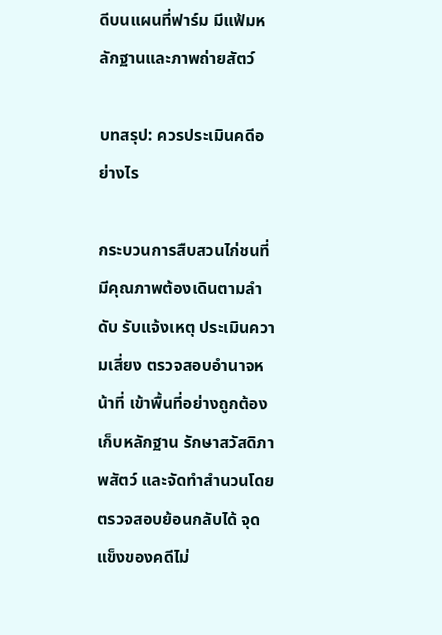ดีบนแผนที่ฟาร์ม มีแฟ้มหลักฐานและภาพถ่ายสัตว์

บทสรุป: ควรประเมินคดีอย่างไร

กระบวนการสืบสวนไก่ชนที่มีคุณภาพต้องเดินตามลำดับ รับแจ้งเหตุ ประเมินความเสี่ยง ตรวจสอบอำนาจหน้าที่ เข้าพื้นที่อย่างถูกต้อง เก็บหลักฐาน รักษาสวัสดิภาพสัตว์ และจัดทำสำนวนโดยตรวจสอบย้อนกลับได้ จุดแข็งของคดีไม่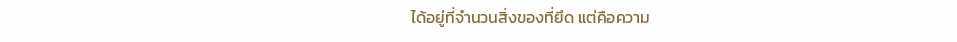ได้อยู่ที่จำนวนสิ่งของที่ยึด แต่คือความ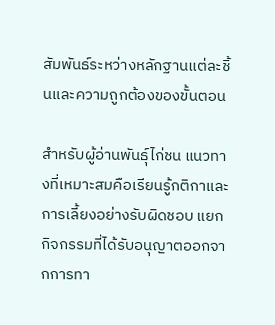สัมพันธ์ระหว่างหลักฐานแต่ละชิ้นและความถูกต้องของขั้นตอน

สำหรับผู้อ่านพันธุ์ไก่ชน แนวทางที่เหมาะสมคือเรียนรู้กติกาและการเลี้ยงอย่างรับผิดชอบ แยกกิจกรรมที่ได้รับอนุญาตออกจากการทา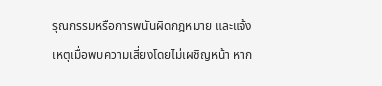รุณกรรมหรือการพนันผิดกฎหมาย และแจ้งเหตุเมื่อพบความเสี่ยงโดยไม่เผชิญหน้า หาก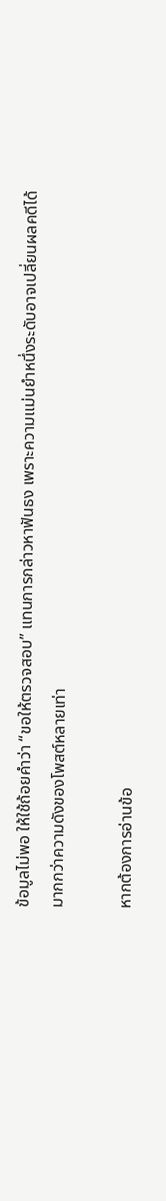ข้อมูลไม่พอ ให้ใช้ถ้อยคำว่า “ขอให้ตรวจสอบ” แทนการกล่าวหาฟันธง เพราะความแม่นยำหนึ่งระดับอาจเปลี่ยนผลคดีได้มากกว่าความดังของโพสต์หลายเท่า

หากต้องการอ่านข้อ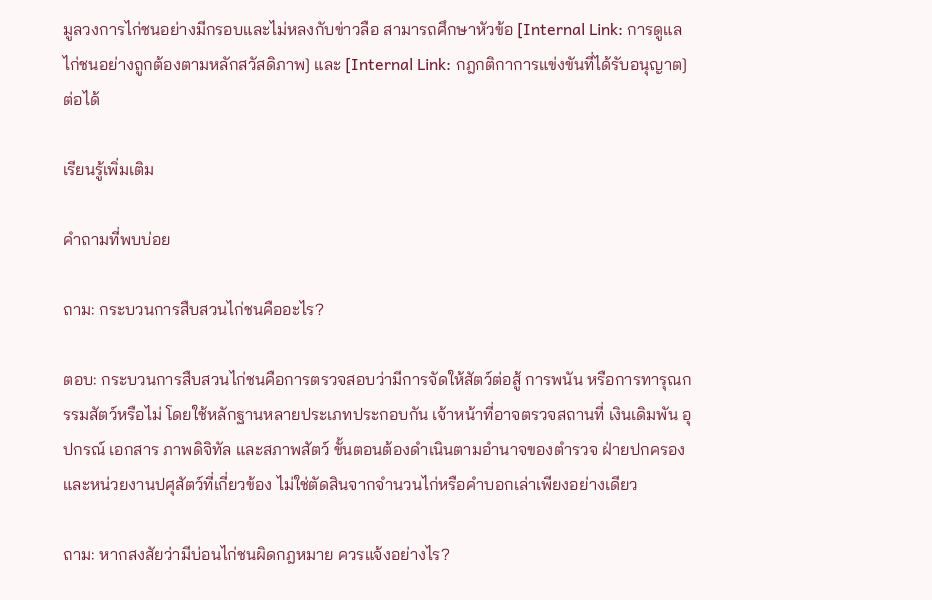มูลวงการไก่ชนอย่างมีกรอบและไม่หลงกับข่าวลือ สามารถศึกษาหัวข้อ [Internal Link: การดูแลไก่ชนอย่างถูกต้องตามหลักสวัสดิภาพ] และ [Internal Link: กฎกติกาการแข่งขันที่ได้รับอนุญาต] ต่อได้

เรียนรู้เพิ่มเติม

คำถามที่พบบ่อย

ถาม: กระบวนการสืบสวนไก่ชนคืออะไร?

ตอบ: กระบวนการสืบสวนไก่ชนคือการตรวจสอบว่ามีการจัดให้สัตว์ต่อสู้ การพนัน หรือการทารุณกรรมสัตว์หรือไม่ โดยใช้หลักฐานหลายประเภทประกอบกัน เจ้าหน้าที่อาจตรวจสถานที่ เงินเดิมพัน อุปกรณ์ เอกสาร ภาพดิจิทัล และสภาพสัตว์ ขั้นตอนต้องดำเนินตามอำนาจของตำรวจ ฝ่ายปกครอง และหน่วยงานปศุสัตว์ที่เกี่ยวข้อง ไม่ใช่ตัดสินจากจำนวนไก่หรือคำบอกเล่าเพียงอย่างเดียว

ถาม: หากสงสัยว่ามีบ่อนไก่ชนผิดกฎหมาย ควรแจ้งอย่างไร?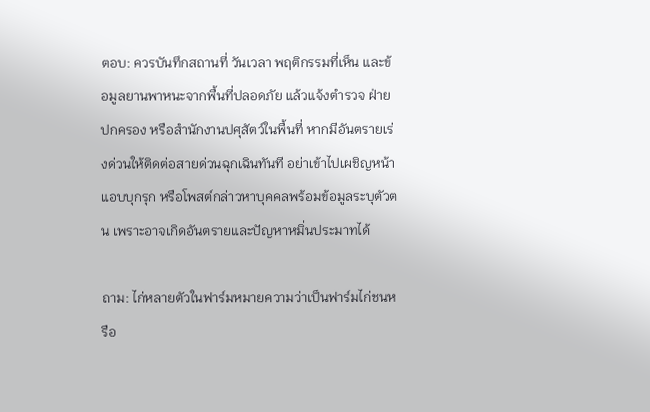ตอบ: ควรบันทึกสถานที่ วันเวลา พฤติกรรมที่เห็น และข้อมูลยานพาหนะจากพื้นที่ปลอดภัย แล้วแจ้งตำรวจ ฝ่ายปกครอง หรือสำนักงานปศุสัตว์ในพื้นที่ หากมีอันตรายเร่งด่วนให้ติดต่อสายด่วนฉุกเฉินทันที อย่าเข้าไปเผชิญหน้า แอบบุกรุก หรือโพสต์กล่าวหาบุคคลพร้อมข้อมูลระบุตัวตน เพราะอาจเกิดอันตรายและปัญหาหมิ่นประมาทได้

ถาม: ไก่หลายตัวในฟาร์มหมายความว่าเป็นฟาร์มไก่ชนหรือ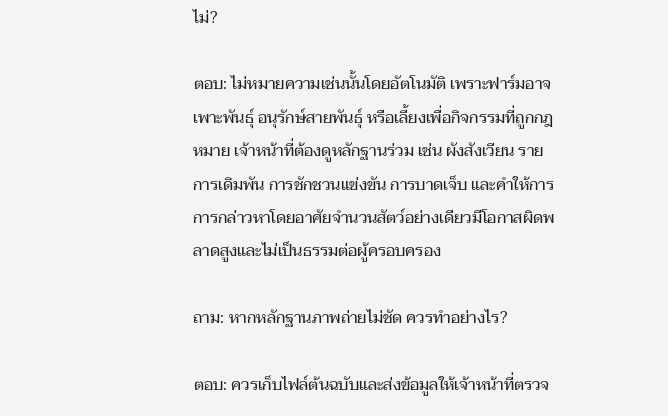ไม่?

ตอบ: ไม่หมายความเช่นนั้นโดยอัตโนมัติ เพราะฟาร์มอาจเพาะพันธุ์ อนุรักษ์สายพันธุ์ หรือเลี้ยงเพื่อกิจกรรมที่ถูกกฎหมาย เจ้าหน้าที่ต้องดูหลักฐานร่วม เช่น ผังสังเวียน รายการเดิมพัน การชักชวนแข่งขัน การบาดเจ็บ และคำให้การ การกล่าวหาโดยอาศัยจำนวนสัตว์อย่างเดียวมีโอกาสผิดพลาดสูงและไม่เป็นธรรมต่อผู้ครอบครอง

ถาม: หากหลักฐานภาพถ่ายไม่ชัด ควรทำอย่างไร?

ตอบ: ควรเก็บไฟล์ต้นฉบับและส่งข้อมูลให้เจ้าหน้าที่ตรวจ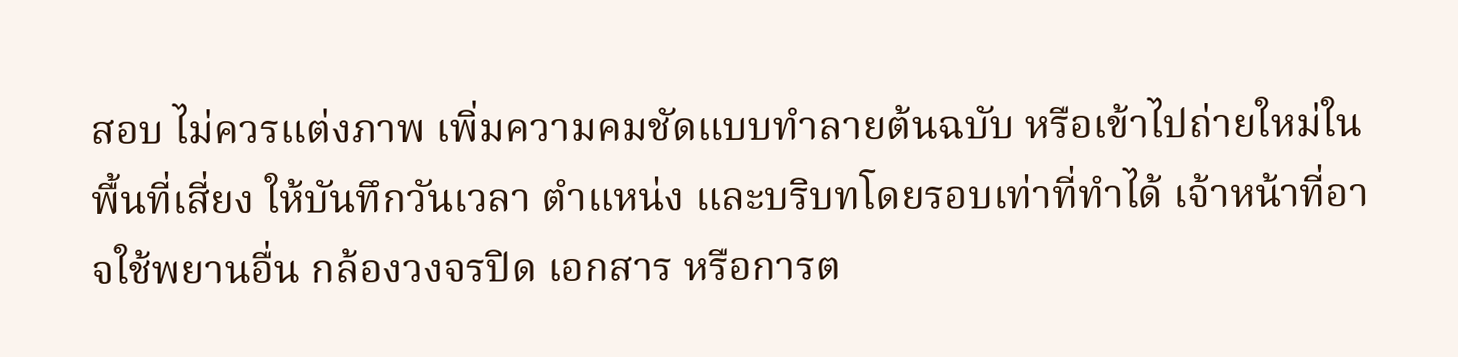สอบ ไม่ควรแต่งภาพ เพิ่มความคมชัดแบบทำลายต้นฉบับ หรือเข้าไปถ่ายใหม่ในพื้นที่เสี่ยง ให้บันทึกวันเวลา ตำแหน่ง และบริบทโดยรอบเท่าที่ทำได้ เจ้าหน้าที่อาจใช้พยานอื่น กล้องวงจรปิด เอกสาร หรือการต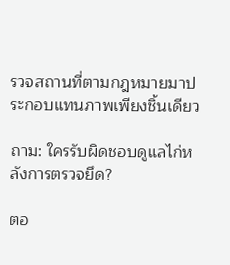รวจสถานที่ตามกฎหมายมาประกอบแทนภาพเพียงชิ้นเดียว

ถาม: ใครรับผิดชอบดูแลไก่หลังการตรวจยึด?

ตอ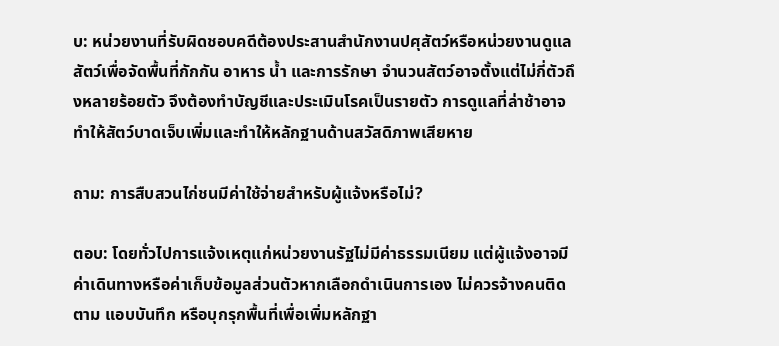บ: หน่วยงานที่รับผิดชอบคดีต้องประสานสำนักงานปศุสัตว์หรือหน่วยงานดูแลสัตว์เพื่อจัดพื้นที่กักกัน อาหาร น้ำ และการรักษา จำนวนสัตว์อาจตั้งแต่ไม่กี่ตัวถึงหลายร้อยตัว จึงต้องทำบัญชีและประเมินโรคเป็นรายตัว การดูแลที่ล่าช้าอาจทำให้สัตว์บาดเจ็บเพิ่มและทำให้หลักฐานด้านสวัสดิภาพเสียหาย

ถาม: การสืบสวนไก่ชนมีค่าใช้จ่ายสำหรับผู้แจ้งหรือไม่?

ตอบ: โดยทั่วไปการแจ้งเหตุแก่หน่วยงานรัฐไม่มีค่าธรรมเนียม แต่ผู้แจ้งอาจมีค่าเดินทางหรือค่าเก็บข้อมูลส่วนตัวหากเลือกดำเนินการเอง ไม่ควรจ้างคนติดตาม แอบบันทึก หรือบุกรุกพื้นที่เพื่อเพิ่มหลักฐา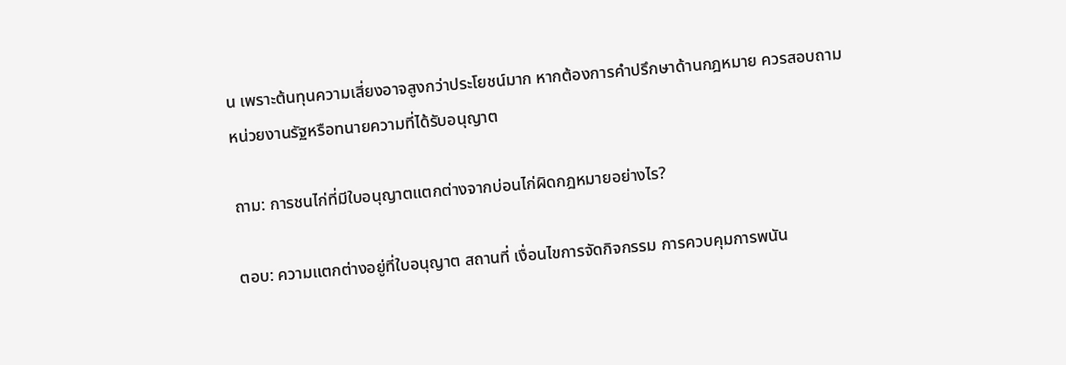น เพราะต้นทุนความเสี่ยงอาจสูงกว่าประโยชน์มาก หากต้องการคำปรึกษาด้านกฎหมาย ควรสอบถามหน่วยงานรัฐหรือทนายความที่ได้รับอนุญาต

ถาม: การชนไก่ที่มีใบอนุญาตแตกต่างจากบ่อนไก่ผิดกฎหมายอย่างไร?

ตอบ: ความแตกต่างอยู่ที่ใบอนุญาต สถานที่ เงื่อนไขการจัดกิจกรรม การควบคุมการพนัน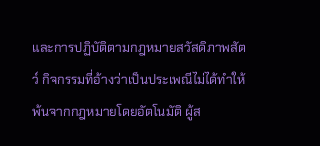และการปฏิบัติตามกฎหมายสวัสดิภาพสัตว์ กิจกรรมที่อ้างว่าเป็นประเพณีไม่ได้ทำให้พ้นจากกฎหมายโดยอัตโนมัติ ผู้ส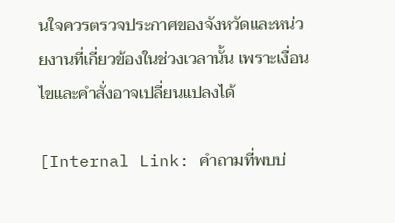นใจควรตรวจประกาศของจังหวัดและหน่วยงานที่เกี่ยวข้องในช่วงเวลานั้น เพราะเงื่อนไขและคำสั่งอาจเปลี่ยนแปลงได้

[Internal Link: คำถามที่พบบ่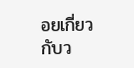อยเกี่ยวกับว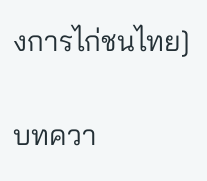งการไก่ชนไทย]

บทควา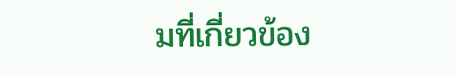มที่เกี่ยวข้อง